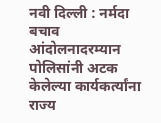नवी दिल्ली : नर्मदा बचाव आंदोलनादरम्यान पोलिसांनी अटक केलेल्या कार्यकर्त्यांना राज्य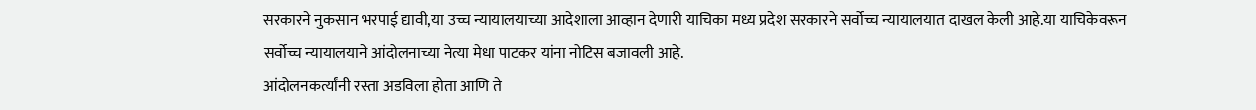सरकारने नुकसान भरपाई द्यावी,या उच्च न्यायालयाच्या आदेशाला आव्हान देणारी याचिका मध्य प्रदेश सरकारने सर्वोच्च न्यायालयात दाखल केली आहे.या याचिकेवरून सर्वोच्च न्यायालयाने आंदोलनाच्या नेत्या मेधा पाटकर यांना नोटिस बजावली आहे.
आंदोलनकर्त्यांनी रस्ता अडविला होता आणि ते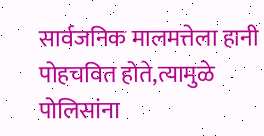सार्वजनिक मालमत्तेला हानी पोहचवित होते,त्यामुळे पोलिसांना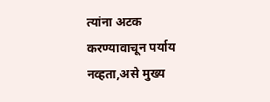त्यांना अटक करण्यावाचून पर्याय नव्हता,असे मुख्य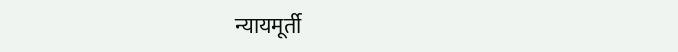न्यायमूर्ती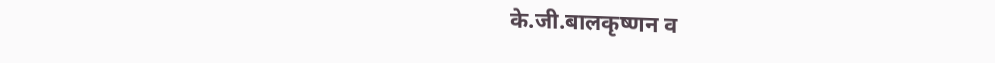के.जी.बालकृष्णन व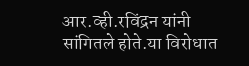आर.व्ही.रविंद्रन यांनी सांगितले होते.या विरोधात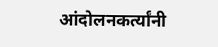आंदोलनकर्त्यांनी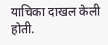याचिका दाखल केली होती.